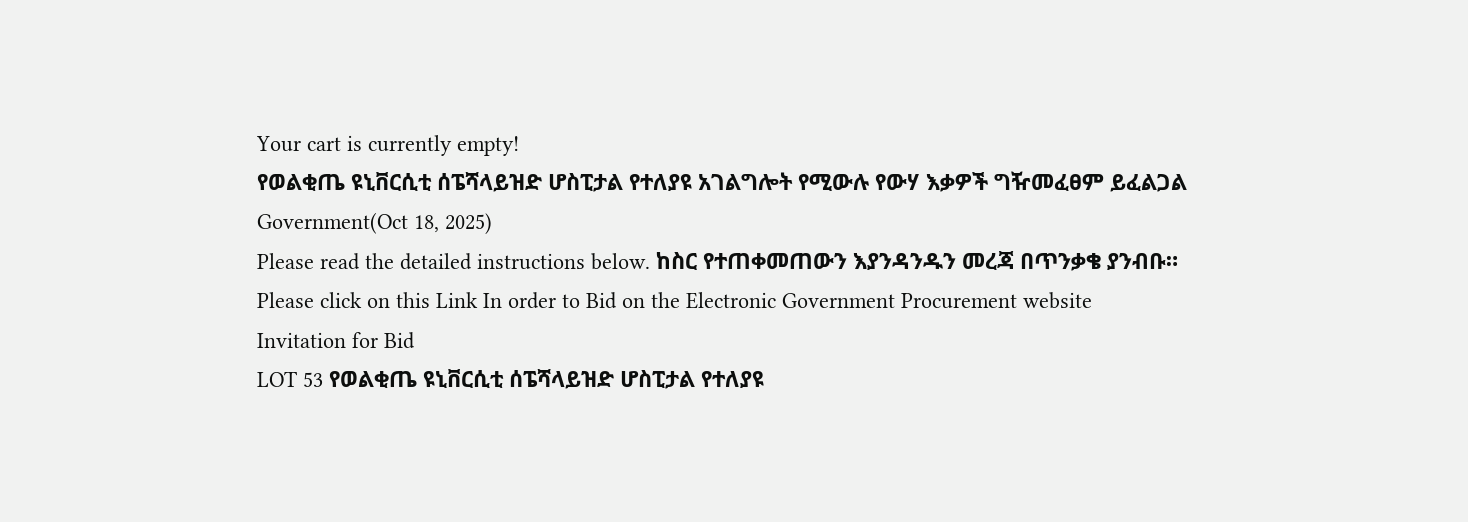Your cart is currently empty!
የወልቂጤ ዩኒቨርሲቲ ሰፔሻላይዝድ ሆስፒታል የተለያዩ አገልግሎት የሚውሉ የውሃ እቃዎች ግዥመፈፀም ይፈልጋል
Government(Oct 18, 2025)
Please read the detailed instructions below. ከስር የተጠቀመጠውን እያንዳንዱን መረጃ በጥንቃቄ ያንብቡ።
Please click on this Link In order to Bid on the Electronic Government Procurement website
Invitation for Bid
LOT 53 የወልቂጤ ዩኒቨርሲቲ ሰፔሻላይዝድ ሆስፒታል የተለያዩ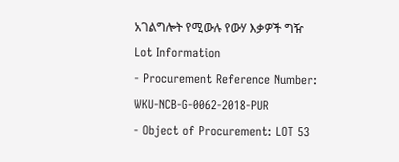አገልግሎት የሚውሉ የውሃ እቃዎች ግዥ
Lot Information
- Procurement Reference Number: WKU-NCB-G-0062-2018-PUR
- Object of Procurement: LOT 53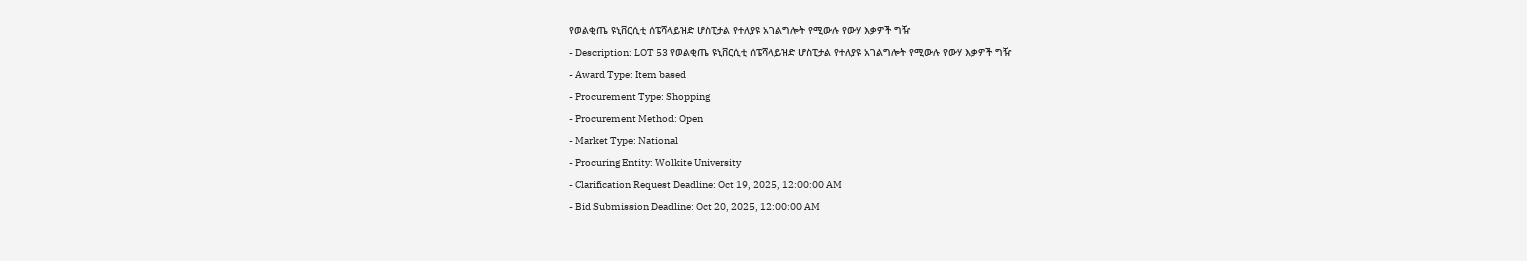የወልቂጤ ዩኒቨርሲቲ ሰፔሻላይዝድ ሆስፒታል የተለያዩ አገልግሎት የሚውሉ የውሃ እቃዎች ግዥ
- Description: LOT 53 የወልቂጤ ዩኒቨርሲቲ ሰፔሻላይዝድ ሆስፒታል የተለያዩ አገልግሎት የሚውሉ የውሃ እቃዎች ግዥ
- Award Type: Item based
- Procurement Type: Shopping
- Procurement Method: Open
- Market Type: National
- Procuring Entity: Wolkite University
- Clarification Request Deadline: Oct 19, 2025, 12:00:00 AM
- Bid Submission Deadline: Oct 20, 2025, 12:00:00 AM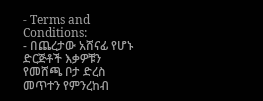- Terms and Conditions:
- በጨረታው አሸናፊ የሆኑ ድርጅቶች እቃዎቹን የመሸጫ ቦታ ድረስ መጥተን የምንረከብ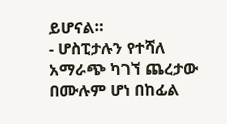ይሆናል።
- ሆስፒታሉን የተሻለ አማራጭ ካገኘ ጨረታው በሙሉም ሆነ በከፊል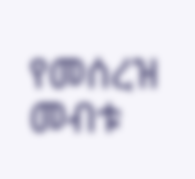የመሰረዝ መብቱ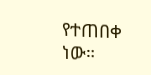የተጠበቀ ነው።